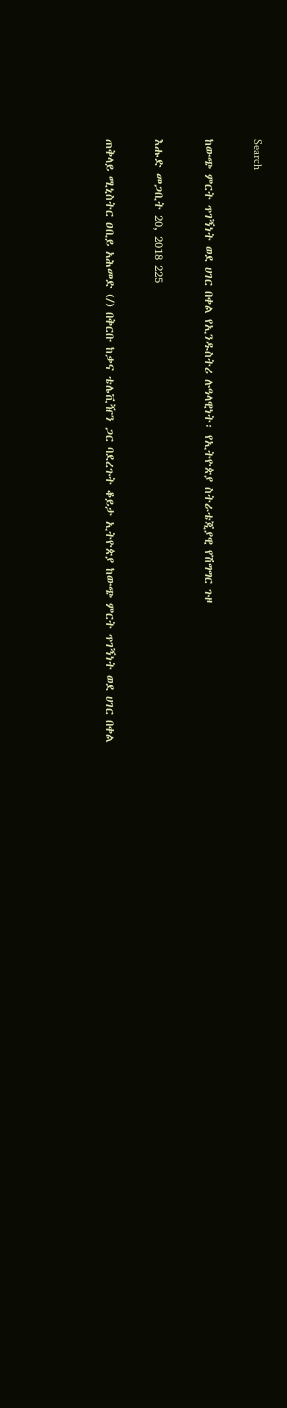Search

ከውጭ ምርት ጥገኝነት ወደ ሀገር በቀል የኢንዱስትሪ ሉዓላዊነት፡ የኢትዮጵያ ስትራቴጂያዊ የሽግግር ጉዞ

እሑድ መጋቢት 20, 2018 225

ጠቅላይ ሚኒስትር ዐቢይ አሕመድ (/) በቅርቡ ከቃና ቴሌቪዥን ጋር ባደረጉት ቆይታ ኢትዮጵያ ከውጭ ምርት ጥገኝነት ወደ ሀገር በቀል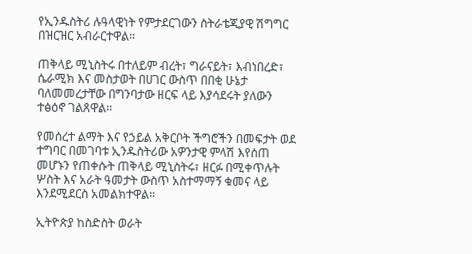የኢንዱስትሪ ሉዓላዊነት የምታደርገውን ስትራቴጂያዊ ሽግግር በዝርዝር አብራርተዋል።

ጠቅላይ ሚኒስትሩ በተለይም ብረት፣ ግራናይት፣ እብነበረድ፣ ሴራሚክ እና መስታወት በሀገር ውስጥ በበቂ ሁኔታ ባለመመረታቸው በግንባታው ዘርፍ ላይ እያሳደሩት ያለውን ተፅዕኖ ገልጸዋል።

የመሰረተ ልማት እና የኃይል አቅርቦት ችግሮችን በመፍታት ወደ ተግባር በመገባቱ ኢንዱስትሪው አዎንታዊ ምላሽ እየሰጠ መሆኑን የጠቀሱት ጠቅላይ ሚኒስትሩ፣ ዘርፉ በሚቀጥሉት ሦስት እና አራት ዓመታት ውስጥ አስተማማኝ ቁመና ላይ እንደሚደርስ አመልክተዋል።

ኢትዮጵያ ከስድስት ወራት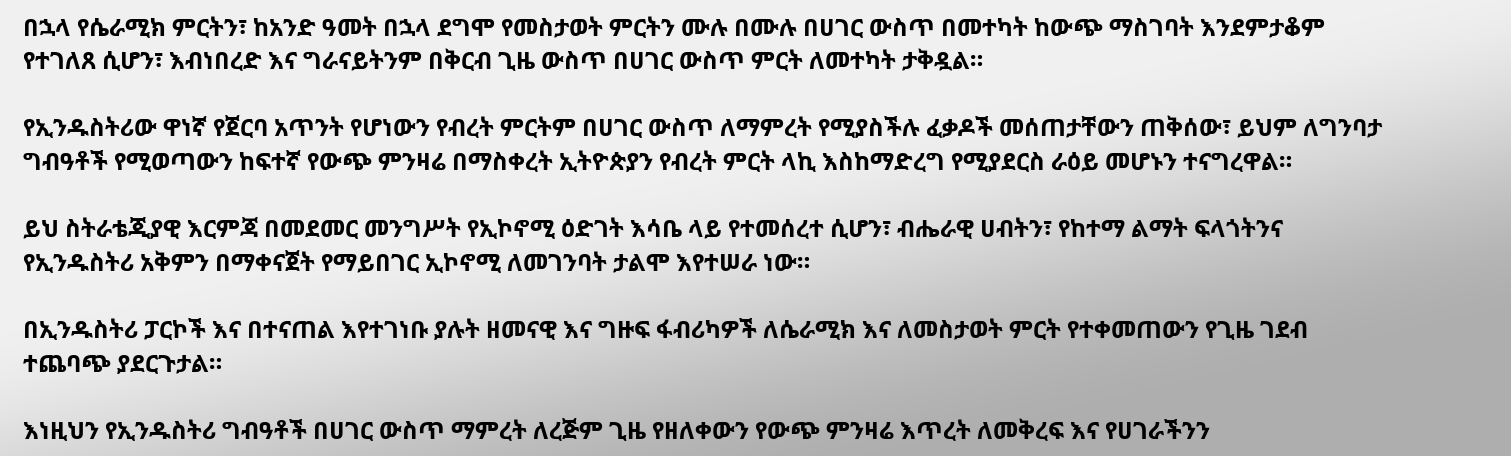በኋላ የሴራሚክ ምርትን፣ ከአንድ ዓመት በኋላ ደግሞ የመስታወት ምርትን ሙሉ በሙሉ በሀገር ውስጥ በመተካት ከውጭ ማስገባት እንደምታቆም የተገለጸ ሲሆን፣ እብነበረድ እና ግራናይትንም በቅርብ ጊዜ ውስጥ በሀገር ውስጥ ምርት ለመተካት ታቅዷል።

የኢንዱስትሪው ዋነኛ የጀርባ አጥንት የሆነውን የብረት ምርትም በሀገር ውስጥ ለማምረት የሚያስችሉ ፈቃዶች መሰጠታቸውን ጠቅሰው፣ ይህም ለግንባታ ግብዓቶች የሚወጣውን ከፍተኛ የውጭ ምንዛሬ በማስቀረት ኢትዮጵያን የብረት ምርት ላኪ እስከማድረግ የሚያደርስ ራዕይ መሆኑን ተናግረዋል።

ይህ ስትራቴጂያዊ እርምጃ በመደመር መንግሥት የኢኮኖሚ ዕድገት እሳቤ ላይ የተመሰረተ ሲሆን፣ ብሔራዊ ሀብትን፣ የከተማ ልማት ፍላጎትንና የኢንዱስትሪ አቅምን በማቀናጀት የማይበገር ኢኮኖሚ ለመገንባት ታልሞ እየተሠራ ነው።

በኢንዱስትሪ ፓርኮች እና በተናጠል እየተገነቡ ያሉት ዘመናዊ እና ግዙፍ ፋብሪካዎች ለሴራሚክ እና ለመስታወት ምርት የተቀመጠውን የጊዜ ገደብ ተጨባጭ ያደርጉታል።

እነዚህን የኢንዱስትሪ ግብዓቶች በሀገር ውስጥ ማምረት ለረጅም ጊዜ የዘለቀውን የውጭ ምንዛሬ እጥረት ለመቅረፍ እና የሀገራችንን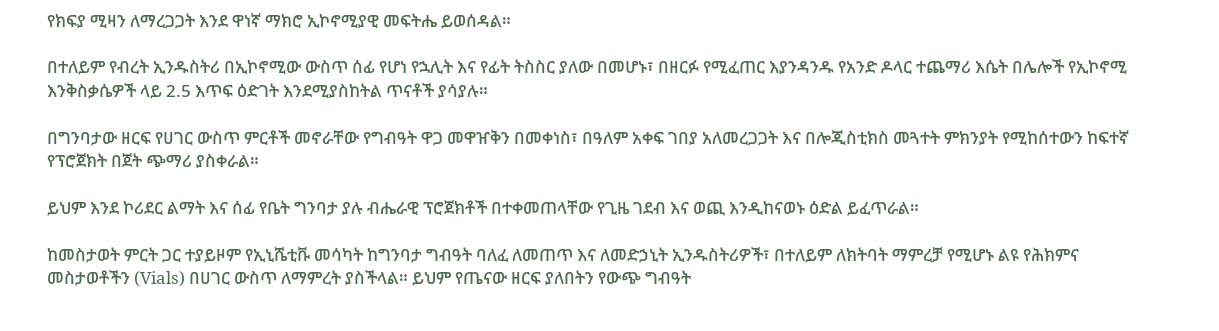የክፍያ ሚዛን ለማረጋጋት እንደ ዋነኛ ማክሮ ኢኮኖሚያዊ መፍትሔ ይወሰዳል።

በተለይም የብረት ኢንዱስትሪ በኢኮኖሚው ውስጥ ሰፊ የሆነ የኋሊት እና የፊት ትስስር ያለው በመሆኑ፣ በዘርፉ የሚፈጠር እያንዳንዱ የአንድ ዶላር ተጨማሪ እሴት በሌሎች የኢኮኖሚ እንቅስቃሴዎች ላይ 2.5 እጥፍ ዕድገት እንደሚያስከትል ጥናቶች ያሳያሉ።

በግንባታው ዘርፍ የሀገር ውስጥ ምርቶች መኖራቸው የግብዓት ዋጋ መዋዠቅን በመቀነስ፣ በዓለም አቀፍ ገበያ አለመረጋጋት እና በሎጂስቲክስ መጓተት ምክንያት የሚከሰተውን ከፍተኛ የፕሮጀክት በጀት ጭማሪ ያስቀራል።

ይህም እንደ ኮሪደር ልማት እና ሰፊ የቤት ግንባታ ያሉ ብሔራዊ ፕሮጀክቶች በተቀመጠላቸው የጊዜ ገደብ እና ወጪ እንዲከናወኑ ዕድል ይፈጥራል።

ከመስታወት ምርት ጋር ተያይዞም የኢኒሼቲቩ መሳካት ከግንባታ ግብዓት ባለፈ ለመጠጥ እና ለመድኃኒት ኢንዱስትሪዎች፣ በተለይም ለክትባት ማምረቻ የሚሆኑ ልዩ የሕክምና መስታወቶችን (Vials) በሀገር ውስጥ ለማምረት ያስችላል። ይህም የጤናው ዘርፍ ያለበትን የውጭ ግብዓት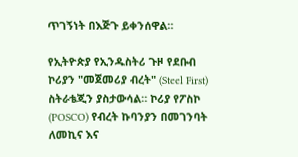ጥገኝነት በእጅጉ ይቀንሰዋል።

የኢትዮጵያ የኢንዱስትሪ ጉዞ የደቡብ ኮሪያን "መጀመሪያ ብረት" (Steel First) ስትራቴጂን ያስታውሳል። ኮሪያ የፖስኮ (POSCO) የብረት ኩባንያን በመገንባት ለመኪና እና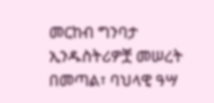መርከብ ግንባታ ኢንዱስትሪዎቿ መሠረት በመጣል፣ ባህላዊ ዓሣ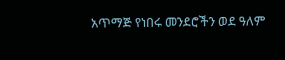አጥማጅ የነበሩ መንደሮችን ወደ ዓለም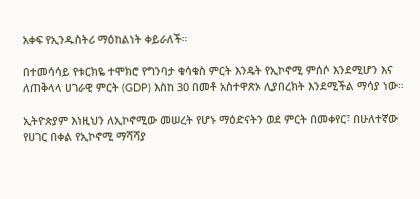አቀፍ የኢንዱስትሪ ማዕከልነት ቀይራለች።

በተመሳሳይ የቱርክዬ ተሞክሮ የግንባታ ቁሳቁስ ምርት እንዴት የኢኮኖሚ ምሰሶ እንደሚሆን እና ለጠቅላላ ሀገራዊ ምርት (GDP) እስከ 30 በመቶ አስተዋጽኦ ሊያበረክት እንደሚችል ማሳያ ነው።

ኢትዮጵያም እነዚህን ለኢኮኖሚው መሠረት የሆኑ ማዕድናትን ወደ ምርት በመቀየር፣ በሁለተኛው የሀገር በቀል የኢኮኖሚ ማሻሻያ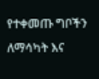የተቀመጡ ግቦችን ለማሳካት እና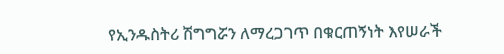የኢንዱስትሪ ሽግግሯን ለማረጋገጥ በቁርጠኝነት እየሠራች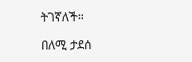ትገኛለች።

በለሚ ታደሰ